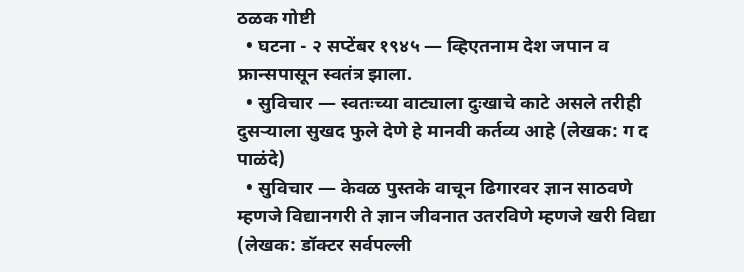ठळक गोष्टी
  • घटना - २ सप्टेंबर १९४५ — व्हिएतनाम देश जपान व फ्रान्सपासून स्वतंत्र झाला.
  • सुविचार — स्वतःच्या वाट्याला दुःखाचे काटे असले तरीही दुसऱ्याला सुखद फुले देणे हे मानवी कर्तव्य आहे (लेखक: ग द पाळंदे)
  • सुविचार — केवळ पुस्तके वाचून ढिगारवर ज्ञान साठवणे म्हणजे विद्यानगरी ते ज्ञान जीवनात उतरविणे म्हणजे खरी विद्या (लेखक: डॉक्टर सर्वपल्ली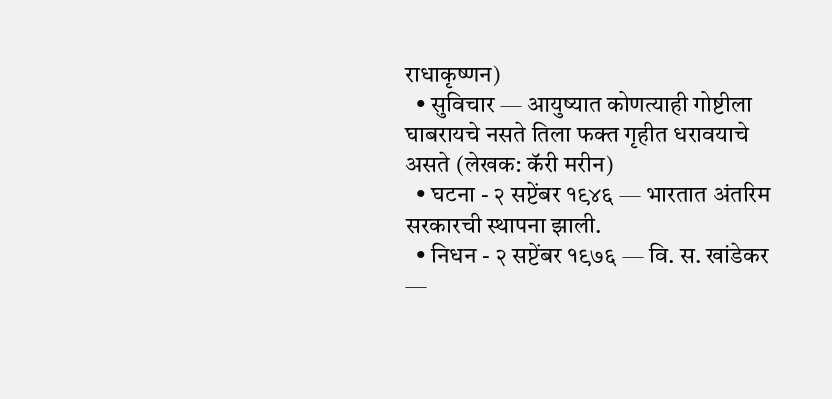राधाकृष्णन)
  • सुविचार — आयुष्यात कोणत्याही गोष्टीला घाबरायचे नसते तिला फक्त गृहीत धरावयाचे असते (लेखक: कॅरी मरीन)
  • घटना - २ सप्टेंबर १९४६ — भारतात अंतरिम सरकारची स्थापना झाली.
  • निधन - २ सप्टेंबर १९७६ — वि. स. खांडेकर —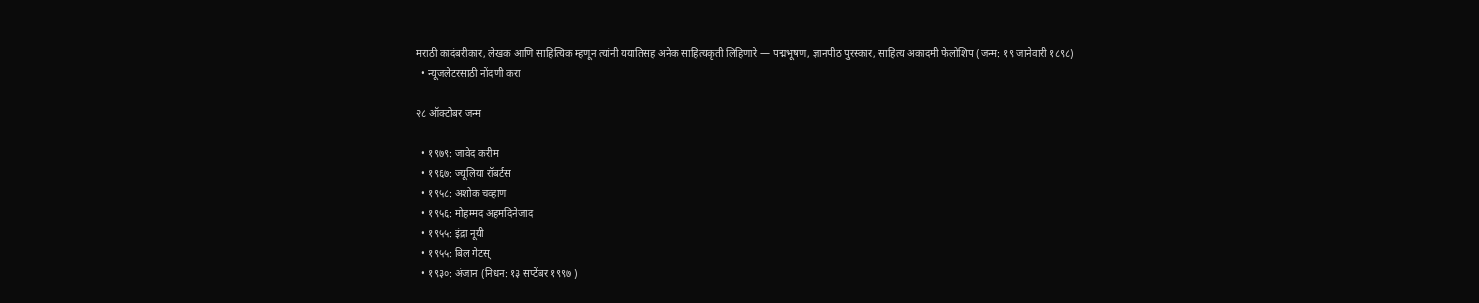मराठी कादंबरीकार, लेखक आणि साहित्यिक म्हणून त्यांनी ययातिसह अनेक साहित्यकृती लिहिणारे — पद्मभूषण, ज्ञानपीठ पुरस्कार, साहित्य अकादमी फेलोशिप (जन्म: १९ जानेवारी १८९८)
  • न्यूजलेटरसाठी नोंदणी करा

२८ ऑक्टोबर जन्म

  • १९७९: जावेद करीम
  • १९६७: ज्यूलिया रॉबर्टस
  • १९५८: अशोक चव्हाण
  • १९५६: मोहम्मद अहमदिनेजाद
  • १९५५: इंद्रा नूयी
  • १९५५: बिल गेटस्
  • १९३०: अंजान (निधन: १३ सप्टेंबर १९९७ )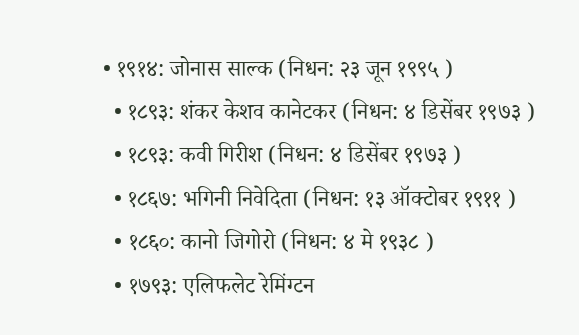• १९१४: जोनास साल्क (निधन: २३ जून १९९५ )
  • १८९३: शंकर केशव कानेटकर (निधन: ४ डिसेंबर १९७३ )
  • १८९३: कवी गिरीश (निधन: ४ डिसेंबर १९७३ )
  • १८६७: भगिनी निवेदिता (निधन: १३ ऑक्टोबर १९११ )
  • १८६०: कानो जिगोरो (निधन: ४ मे १९३८ )
  • १७९३: एलिफलेट रेमिंग्टन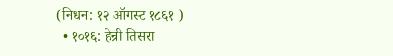(निधन: १२ ऑगस्ट १८६१ )
  • १०१६: हेन्री तिसरा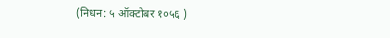(निधन: ५ ऑक्टोबर १०५६ )